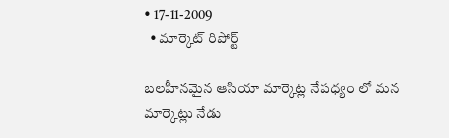• 17-11-2009
  • మార్కెట్ రిపోర్ట్

బలహీనమైన ఆసియా మార్కెట్ల నేపధ్యం లో మన మార్కెట్లు నేడు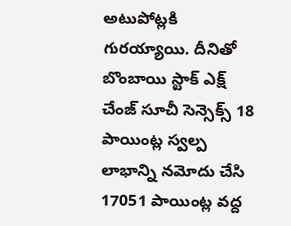అటుపోట్లకి గురయ్యాయి. దీనితో బొంబాయి స్టాక్ ఎక్ష్ చేంజ్ సూచీ సెన్సెక్స్ 18 పాయింట్ల స్వల్ప లాభాన్ని నమోదు చేసి 17051 పాయింట్ల వద్ద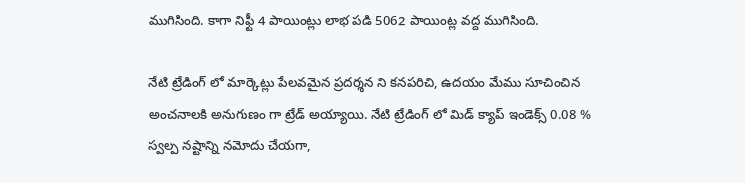ముగిసింది. కాగా నిఫ్టీ 4 పాయింట్లు లాభ పడి 5062 పాయింట్ల వద్ద ముగిసింది.

నేటి ట్రేడింగ్ లో మార్కెట్లు పేలవమైన ప్రదర్శన ని కనపరిచి, ఉదయం మేము సూచించిన అంచనాలకి అనుగుణం గా ట్రేడ్ అయ్యాయి. నేటి ట్రేడింగ్ లో మిడ్ క్యాప్ ఇండెక్స్ 0.08 % స్వల్ప నష్టాన్ని నమోదు చేయగా,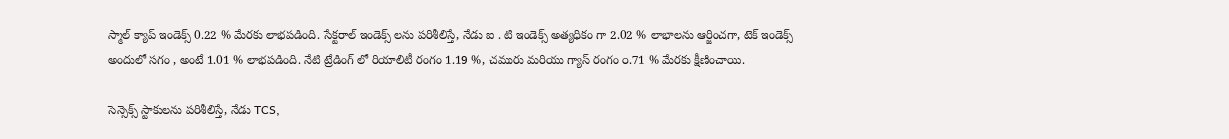స్మాల్ క్యాప్ ఇండెక్స్ 0.22 % మేరకు లాభపడింది. సేక్టరాల్ ఇండెక్స్ లను పరిశీలిస్తే, నేడు ఐ . టి ఇండెక్స్ అత్యధికం గా 2.02 % లాభాలను ఆర్జించగా, టెక్ ఇండెక్స్ అందులో సగం , అంటే 1.01 % లాభపడింది. నేటి ట్రేడింగ్ లో రియాలిటీ రంగం 1.19 %, చమురు మరియు గ్యాస్ రంగం ౦.71 % మేరకు క్షీణించాయి.

సెన్సెక్స్ స్టాకులను పరిశీలిస్తే, నేడు TCS,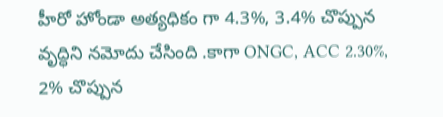హీరో హోండా అత్యధికం గా 4.3%, 3.4% చొప్పున వృద్ధిని నమోదు చేసింది .కాగా ONGC, ACC 2.30%, 2% చొప్పున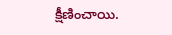క్షీణించాయి.